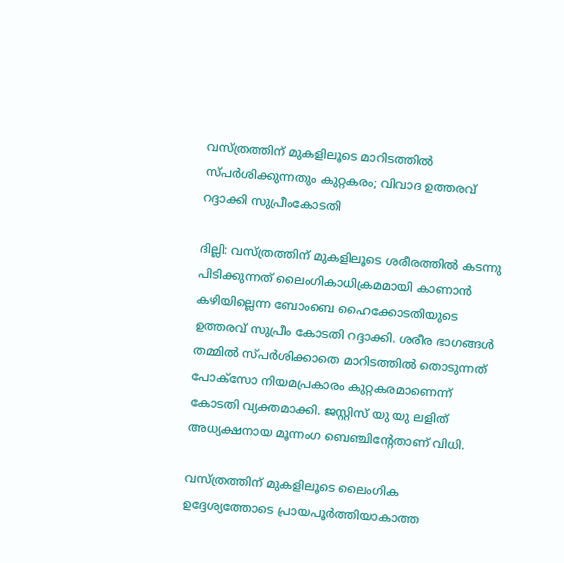വസ്ത്രത്തിന് മുകളിലൂടെ മാറിടത്തില്‍ സ്പര്‍ശിക്കുന്നതും കുറ്റകരം; വിവാദ ഉത്തരവ് റദ്ദാക്കി സുപ്രീംകോടതി

ദില്ലി: വസ്ത്രത്തിന് മുകളിലൂടെ ശരീരത്തില്‍ കടന്നു പിടിക്കുന്നത് ലൈംഗികാധിക്രമമായി കാണാന്‍ കഴിയില്ലെന്ന ബോംബെ ഹൈക്കോടതിയുടെ ഉത്തരവ് സുപ്രീം കോടതി റദ്ദാക്കി. ശരീര ഭാഗങ്ങള്‍ തമ്മില്‍ സ്പര്‍ശിക്കാതെ മാറിടത്തില്‍ തൊടുന്നത് പോക്‌സോ നിയമപ്രകാരം കുറ്റകരമാണെന്ന് കോടതി വ്യക്തമാക്കി. ജസ്റ്റിസ് യു യു ലളിത് അധ്യക്ഷനായ മൂന്നംഗ ബെഞ്ചിന്റേതാണ് വിധി.

വസ്ത്രത്തിന് മുകളിലൂടെ ലൈംഗിക ഉദ്ദേശ്യത്തോടെ പ്രായപൂര്‍ത്തിയാകാത്ത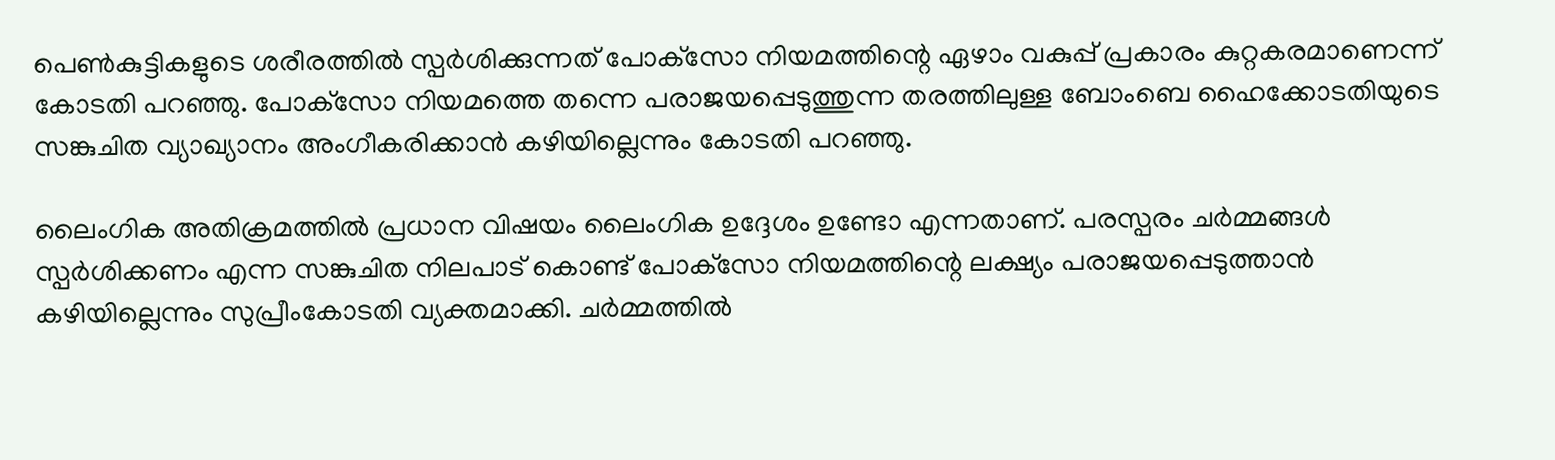പെണ്‍കുട്ടികളുടെ ശരീരത്തില്‍ സ്പര്‍ശിക്കുന്നത് പോക്‌സോ നിയമത്തിന്റെ ഏഴാം വകുപ്പ് പ്രകാരം കുറ്റകരമാണെന്ന് കോടതി പറഞ്ഞു. പോക്‌സോ നിയമത്തെ തന്നെ പരാജയപ്പെടുത്തുന്ന തരത്തിലുള്ള ബോംബെ ഹൈക്കോടതിയുടെ സങ്കുചിത വ്യാഖ്യാനം അംഗീകരിക്കാന്‍ കഴിയില്ലെന്നും കോടതി പറഞ്ഞു.

ലൈംഗിക അതിക്രമത്തില്‍ പ്രധാന വിഷയം ലൈംഗിക ഉദ്ദേശം ഉണ്ടോ എന്നതാണ്. പരസ്പരം ചര്‍മ്മങ്ങള്‍ സ്പര്‍ശിക്കണം എന്ന സങ്കുചിത നിലപാട് കൊണ്ട് പോക്‌സോ നിയമത്തിന്റെ ലക്ഷ്യം പരാജയപ്പെടുത്താന്‍ കഴിയില്ലെന്നും സുപ്രീംകോടതി വ്യക്തമാക്കി. ചര്‍മ്മത്തില്‍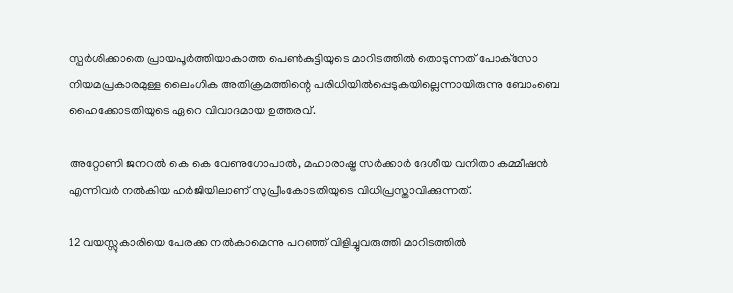സ്പര്‍ശിക്കാതെ പ്രായപൂര്‍ത്തിയാകാത്ത പെണ്‍കുട്ടിയുടെ മാറിടത്തില്‍ തൊടുന്നത് പോക്‌സോ നിയമപ്രകാരമുള്ള ലൈംഗിക അതിക്രമത്തിന്റെ പരിധിയില്‍പ്പെടുകയില്ലെന്നായിരുന്നു ബോംബെ ഹൈക്കോടതിയുടെ ഏറെ വിവാദമായ ഉത്തരവ്.

അറ്റോണി ജനറല്‍ കെ കെ വേണുഗോപാല്‍, മഹാരാഷ്ട്ര സര്‍ക്കാര്‍ ദേശീയ വനിതാ കമ്മീഷന്‍ എന്നിവര്‍ നല്‍കിയ ഹര്‍ജിയിലാണ് സുപ്രീംകോടതിയുടെ വിധിപ്രസ്താവിക്കുന്നത്.

12 വയസ്സുകാരിയെ പേരക്ക നല്‍കാമെന്നു പറഞ്ഞ് വിളിച്ചുവരുത്തി മാറിടത്തില്‍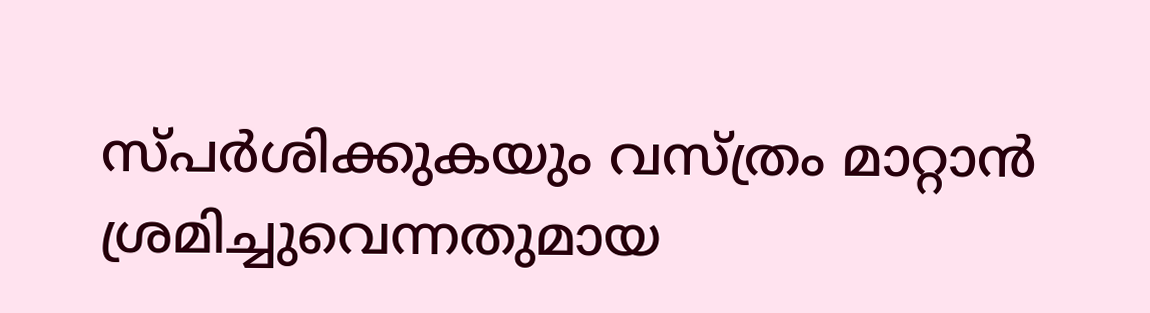സ്പര്‍ശിക്കുകയും വസ്ത്രം മാറ്റാന്‍ ശ്രമിച്ചുവെന്നതുമായ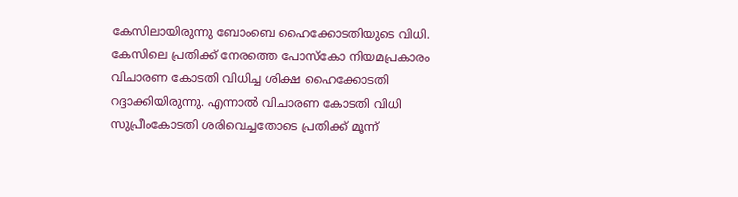കേസിലായിരുന്നു ബോംബെ ഹൈക്കോടതിയുടെ വിധി. കേസിലെ പ്രതിക്ക് നേരത്തെ പോസ്‌കോ നിയമപ്രകാരം വിചാരണ കോടതി വിധിച്ച ശിക്ഷ ഹൈക്കോടതി റദ്ദാക്കിയിരുന്നു. എന്നാല്‍ വിചാരണ കോടതി വിധി സുപ്രീംകോടതി ശരിവെച്ചതോടെ പ്രതിക്ക് മൂന്ന്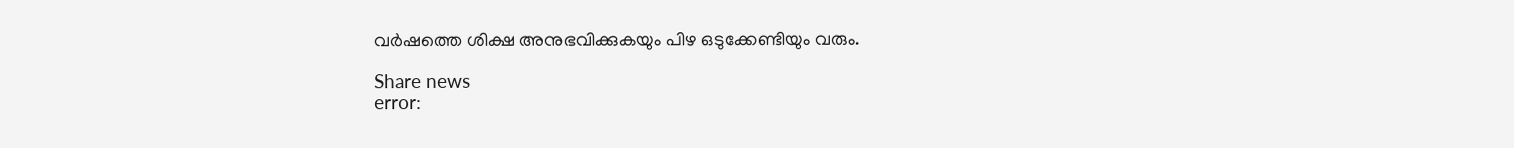വര്‍ഷത്തെ ശിക്ഷ അനുഭവിക്കുകയും പിഴ ഒടുക്കേണ്ടിയും വരും.

Share news
error: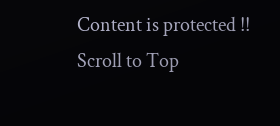Content is protected !!
Scroll to Top